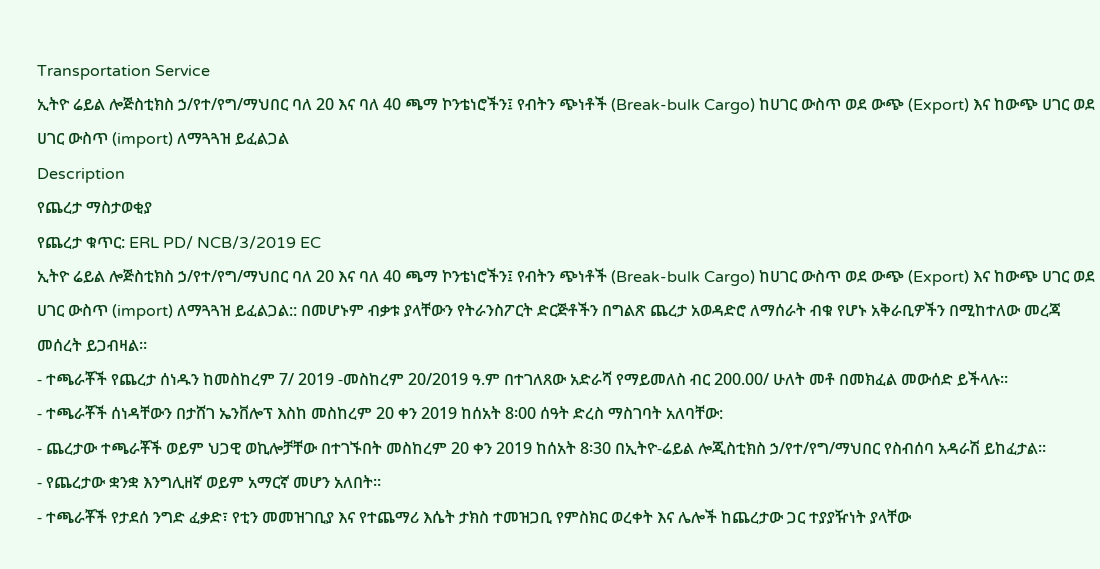Transportation Service
ኢትዮ ሬይል ሎጅስቲክስ ኃ/የተ/የግ/ማህበር ባለ 20 እና ባለ 40 ጫማ ኮንቴነሮችን፤ የብትን ጭነቶች (Break-bulk Cargo) ከሀገር ውስጥ ወደ ውጭ (Export) እና ከውጭ ሀገር ወደ ሀገር ውስጥ (import) ለማጓጓዝ ይፈልጋል
Description
የጨረታ ማስታወቂያ
የጨረታ ቁጥር: ERL PD/ NCB/3/2019 EC
ኢትዮ ሬይል ሎጅስቲክስ ኃ/የተ/የግ/ማህበር ባለ 20 እና ባለ 40 ጫማ ኮንቴነሮችን፤ የብትን ጭነቶች (Break-bulk Cargo) ከሀገር ውስጥ ወደ ውጭ (Export) እና ከውጭ ሀገር ወደ ሀገር ውስጥ (import) ለማጓጓዝ ይፈልጋል:: በመሆኑም ብቃቱ ያላቸውን የትራንስፖርት ድርጅቶችን በግልጽ ጨረታ አወዳድሮ ለማሰራት ብቁ የሆኑ አቅራቢዎችን በሚከተለው መረጃ መሰረት ይጋብዛል።
- ተጫራቾች የጨረታ ሰነዱን ከመስከረም 7/ 2019 -መስከረም 20/2019 ዓ.ም በተገለጸው አድራሻ የማይመለስ ብር 200.00/ ሁለት መቶ በመክፈል መውሰድ ይችላሉ።
- ተጫራቾች ሰነዳቸውን በታሸገ ኤንቨሎፕ እስከ መስከረም 20 ቀን 2019 ከሰአት 8፡00 ሰዓት ድረስ ማስገባት አለባቸው:
- ጨረታው ተጫራቾች ወይም ህጋዊ ወኪሎቻቸው በተገኙበት መስከረም 20 ቀን 2019 ከሰአት 8፡30 በኢትዮ-ሬይል ሎጂስቲክስ ኃ/የተ/የግ/ማህበር የስብሰባ አዳራሽ ይከፈታል።
- የጨረታው ቋንቋ እንግሊዘኛ ወይም አማርኛ መሆን አለበት።
- ተጫራቾች የታደሰ ንግድ ፈቃድ፣ የቲን መመዝገቢያ እና የተጨማሪ እሴት ታክስ ተመዝጋቢ የምስክር ወረቀት እና ሌሎች ከጨረታው ጋር ተያያዥነት ያላቸው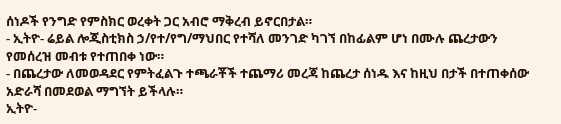ሰነዶች የንግድ የምስክር ወረቀት ጋር አብሮ ማቅረብ ይኖርበታል።
- ኢትዮ- ሬይል ሎጂስቲክስ ኃ/የተ/የግ/ማህበር የተሻለ መንገድ ካገኘ በከፊልም ሆነ በሙሉ ጨረታውን የመሰረዝ መብቱ የተጠበቀ ነው።
- በጨረታው ለመወዳደር የምትፈልጉ ተጫራቾች ተጨማሪ መረጃ ከጨረታ ሰነዱ እና ከዚህ በታች በተጠቀሰው አድራሻ በመደወል ማግኘት ይችላሉ።
ኢትዮ-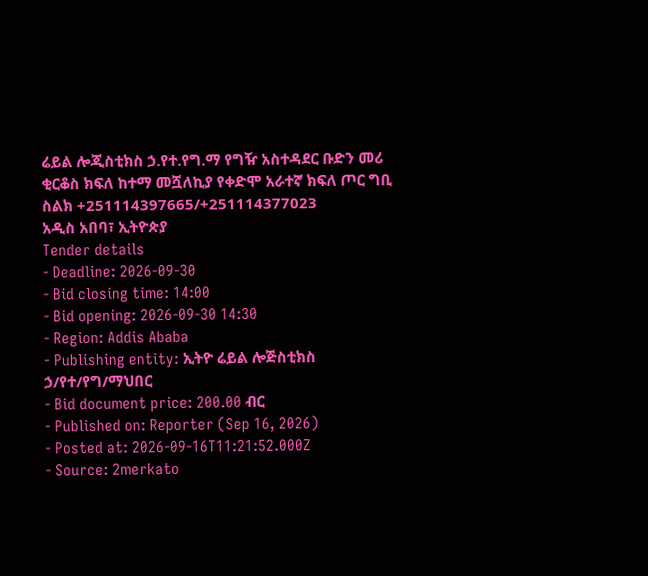ሬይል ሎጂስቲክስ ኃ.የተ.የግ.ማ የግዥ አስተዳደር ቡድን መሪ
ቂርቆስ ክፍለ ከተማ መሿለኪያ የቀድሞ አራተኛ ክፍለ ጦር ግቢ
ስልክ +251114397665/+251114377023
አዲስ አበባ፣ ኢትዮጵያ
Tender details
- Deadline: 2026-09-30
- Bid closing time: 14:00
- Bid opening: 2026-09-30 14:30
- Region: Addis Ababa
- Publishing entity: ኢትዮ ሬይል ሎጅስቲክስ ኃ/የተ/የግ/ማህበር
- Bid document price: 200.00 ብር
- Published on: Reporter (Sep 16, 2026)
- Posted at: 2026-09-16T11:21:52.000Z
- Source: 2merkato